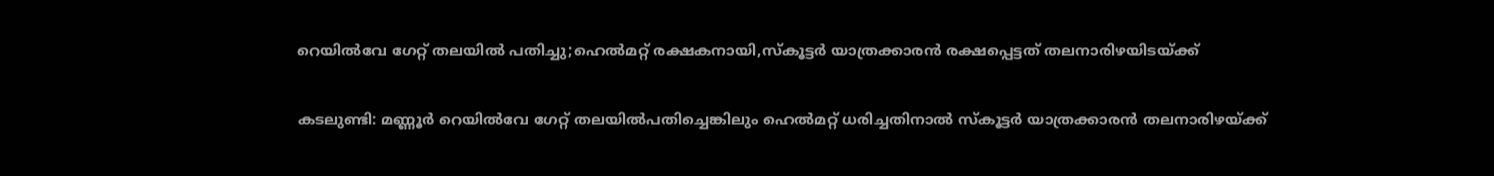റെയിൽവേ ഗേറ്റ് തലയിൽ പതിച്ചു;ഹെൽമറ്റ് രക്ഷകനായി,സ്കൂട്ടർ യാത്രക്കാരൻ രക്ഷപ്പെട്ടത് തലനാരിഴയിടയ്ക്ക്

കടലുണ്ടി: മണ്ണൂർ റെയിൽവേ ഗേറ്റ് തലയിൽപതിച്ചെങ്കിലും ഹെൽമറ്റ് ധരിച്ചതിനാൽ സ്കൂട്ടർ യാത്രക്കാരൻ തലനാരിഴയ്ക്ക്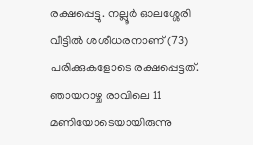രക്ഷപ്പെട്ടു. നല്ലൂർ ഓലശ്ശേരി വീട്ടിൽ ശശീധരനാണ് (73) പരിക്കുകളോടെ രക്ഷപ്പെട്ടത്.
ഞായറാഴ്ച രാവിലെ 11 മണിയോടെയായിരുന്നു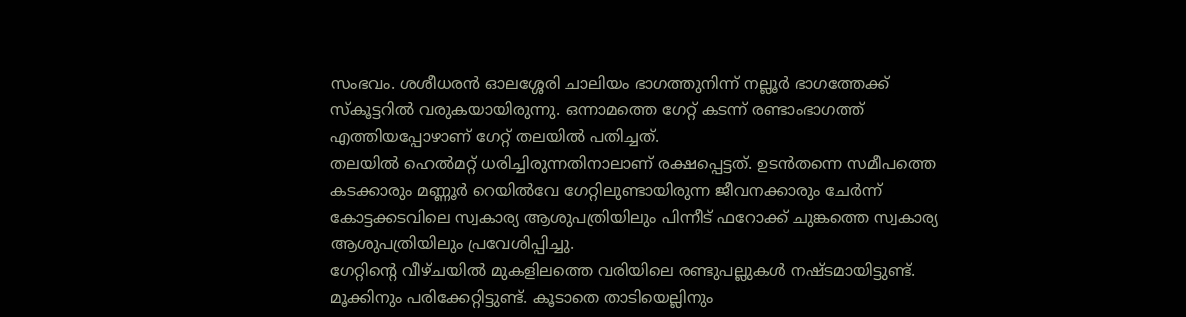സംഭവം. ശശീധരൻ ഓലശ്ശേരി ചാലിയം ഭാഗത്തുനിന്ന് നല്ലൂർ ഭാഗത്തേക്ക് സ്കൂട്ടറിൽ വരുകയായിരുന്നു. ഒന്നാമത്തെ ഗേറ്റ് കടന്ന് രണ്ടാംഭാഗത്ത് എത്തിയപ്പോഴാണ് ഗേറ്റ് തലയിൽ പതിച്ചത്.
തലയിൽ ഹെൽമറ്റ് ധരിച്ചിരുന്നതിനാലാണ് രക്ഷപ്പെട്ടത്. ഉടൻതന്നെ സമീപത്തെ കടക്കാരും മണ്ണൂർ റെയിൽവേ ഗേറ്റിലുണ്ടായിരുന്ന ജീവനക്കാരും ചേർന്ന് കോട്ടക്കടവിലെ സ്വകാര്യ ആശുപത്രിയിലും പിന്നീട് ഫറോക്ക് ചുങ്കത്തെ സ്വകാര്യ ആശുപത്രിയിലും പ്രവേശിപ്പിച്ചു.
ഗേറ്റിന്റെ വീഴ്ചയിൽ മുകളിലത്തെ വരിയിലെ രണ്ടുപല്ലുകൾ നഷ്ടമായിട്ടുണ്ട്. മൂക്കിനും പരിക്കേറ്റിട്ടുണ്ട്. കൂടാതെ താടിയെല്ലിനും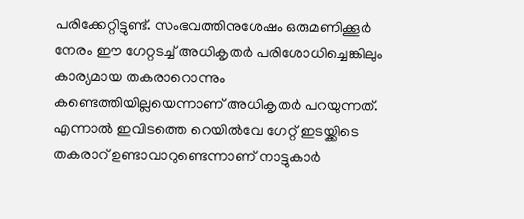പരിക്കേറ്റിട്ടുണ്ട്. സംഭവത്തിനുശേഷം ഒരുമണിക്കൂർ നേരം ഈ ഗേറ്റടച്ച് അധികൃതർ പരിശോധിച്ചെങ്കിലും കാര്യമായ തകരാറൊന്നും കണ്ടെത്തിയില്ലയെന്നാണ് അധികൃതർ പറയുന്നത്. എന്നാൽ ഇവിടത്തെ റെയിൽവേ ഗേറ്റ് ഇടയ്ക്കിടെ തകരാറ് ഉണ്ടാവാറുണ്ടെന്നാണ് നാട്ടുകാർ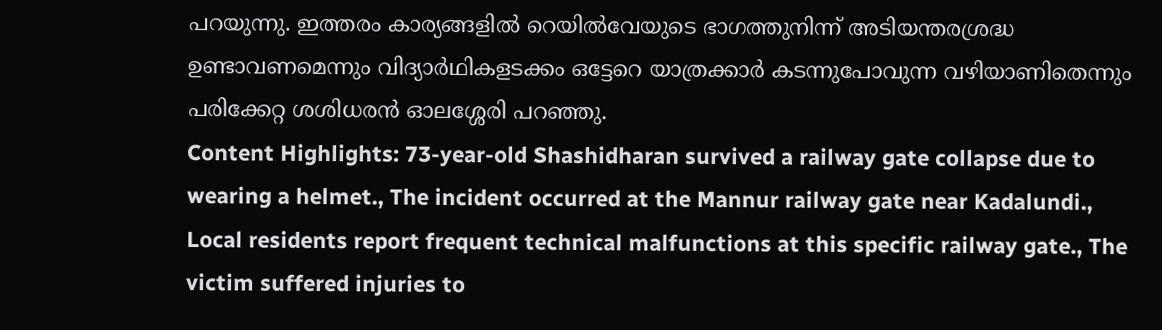പറയുന്നു. ഇത്തരം കാര്യങ്ങളിൽ റെയിൽവേയുടെ ഭാഗത്തുനിന്ന് അടിയന്തരശ്രദ്ധ ഉണ്ടാവണമെന്നും വിദ്യാർഥികളടക്കം ഒട്ടേറെ യാത്രക്കാർ കടന്നുപോവുന്ന വഴിയാണിതെന്നും പരിക്കേറ്റ ശശിധരൻ ഓലശ്ശേരി പറഞ്ഞു.
Content Highlights: 73-year-old Shashidharan survived a railway gate collapse due to wearing a helmet., The incident occurred at the Mannur railway gate near Kadalundi., Local residents report frequent technical malfunctions at this specific railway gate., The victim suffered injuries to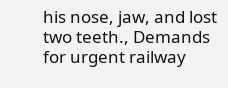his nose, jaw, and lost two teeth., Demands for urgent railway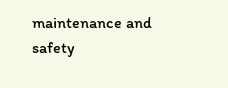maintenance and safety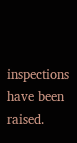inspections have been raised.